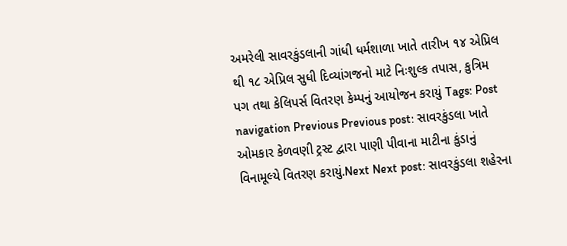અમરેલી સાવરકુંડલાની ગાંધી ધર્મશાળા ખાતે તારીખ ૧૪ એપ્રિલ થી ૧૮ એપ્રિલ સુધી દિવ્યાંગજનો માટે નિઃશુલ્ક તપાસ, કુત્રિમ પગ તથા કેલિપર્સ વિતરણ કેમ્પનું આયોજન કરાયું Tags: Post navigation Previous Previous post: સાવરકુંડલા ખાતે ઓમકાર કેળવણી ટ્રસ્ટ દ્વારા પાણી પીવાના માટીના કુંડાનું વિનામૂલ્યે વિતરણ કરાયું.Next Next post: સાવરકુંડલા શહેરના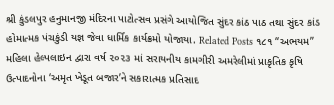શ્રી કુંડલપુર હનુમાનજી મંદિરના પાટોત્સવ પ્રસંગે આયોજિત સુંદર કાંઠ પાઠ તથા સુંદર કાંડ હોમાત્મક પંચકુંડી યજ્ઞ જેવા ધાર્મિક કાર્યક્રમો યોજાયા. Related Posts ૧૮૧ “અભયમ” મહિલા હેલ્પલાઇન દ્વારા વર્ષ ૨૦૨૩ માં સરાયનીય કામગીરી અમરેલીમાં પ્રાકૃતિક કૃષિ ઉત્પાદનોના ‘અમૃત ખેડૂત બજાર’ને સકારાત્મક પ્રતિસાદ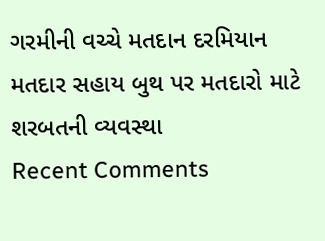ગરમીની વચ્ચે મતદાન દરમિયાન મતદાર સહાય બુથ પર મતદારો માટે શરબતની વ્યવસ્થા
Recent Comments